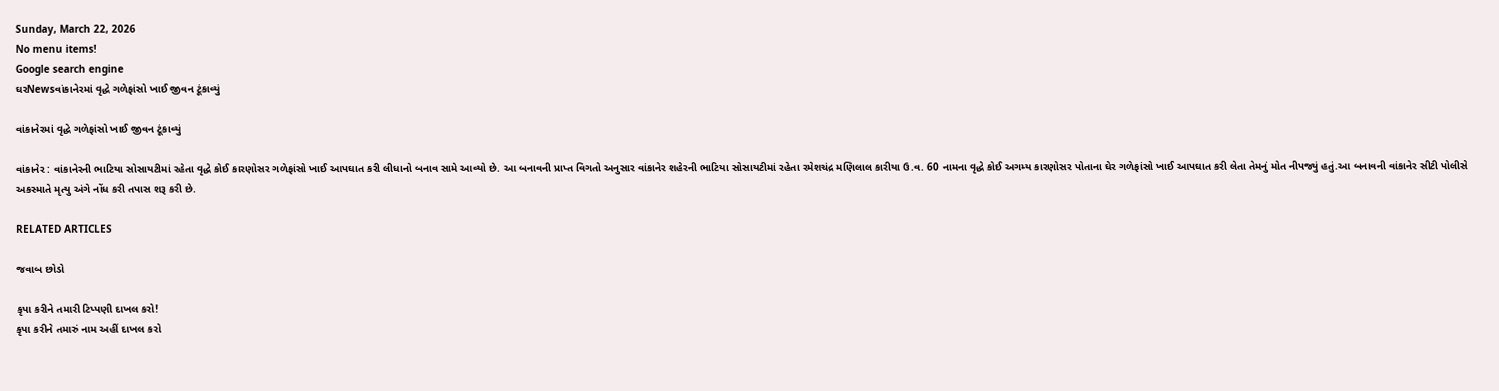Sunday, March 22, 2026
No menu items!
Google search engine
ઘરNewsવાંકાનેરમાં વૃદ્ધે ગળેફાંસો ખાઈ જીવન ટૂંકાવ્યું

વાંકાનેરમાં વૃદ્ધે ગળેફાંસો ખાઈ જીવન ટૂંકાવ્યું

વાંકાનેર : વાંકાનેરની ભાટિયા સોસાયટીમાં રહેતા વૃદ્ધે કોઈ કારણોસર ગળેફાંસો ખાઈ આપઘાત કરી લીધાનો બનાવ સામે આવ્યો છે. આ બનાવની પ્રાપ્ત વિગતો અનુસાર વાંકાનેર શહેરની ભાટિયા સોસાયટીમાં રહેતા રમેશચંદ્ર મણિલાલ કારીયા ઉ.વ. 60 નામના વૃદ્ધે કોઈ અગમ્ય કારણોસર પોતાના ઘેર ગળેફાંસો ખાઈ આપઘાત કરી લેતા તેમનું મોત નીપજ્યું હતું.આ બનાવની વાંકાનેર સીટી પોલીસે અકસ્માતે મૃત્યુ અંગે નોંધ કરી તપાસ શરૂ કરી છે.

RELATED ARTICLES

જવાબ છોડો

કૃપા કરીને તમારી ટિપ્પણી દાખલ કરો!
કૃપા કરીને તમારું નામ અહીં દાખલ કરો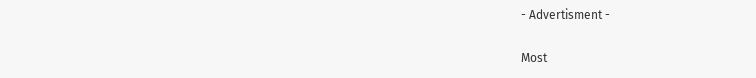- Advertisment -

Most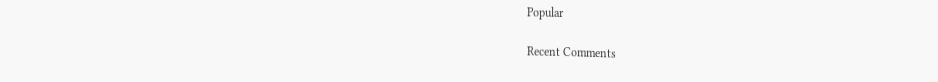Popular

Recent Comments